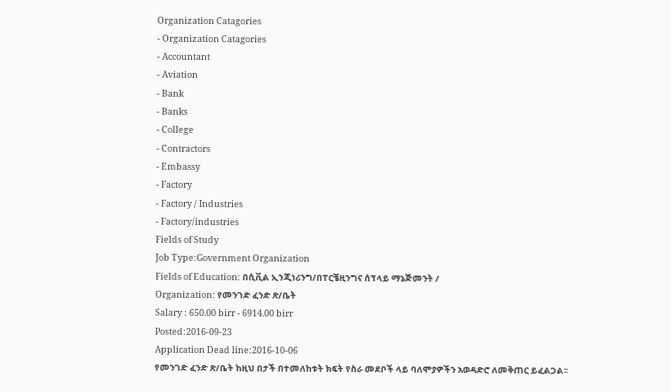Organization Catagories
- Organization Catagories
- Accountant
- Aviation
- Bank
- Banks
- College
- Contractors
- Embassy
- Factory
- Factory / Industries
- Factory/industries
Fields of Study
Job Type:Government Organization
Fields of Education: በሲቪል ኢንጂነሪንግ/በፐርቼዚንግና ሰፕላይ ማኔጅመንት /
Organization: የመንገድ ፈንድ ጽ/ቤት
Salary : 650.00 birr - 6914.00 birr
Posted:2016-09-23
Application Dead line:2016-10-06
የመንገድ ፈንድ ጽ/ቤት ከዚህ በታች በተመለከቱት ክፍት የስራ መደቦች ላይ ባለሞያዎችን አወዳድሮ ለመቅጠር ይፈልጋል፡፡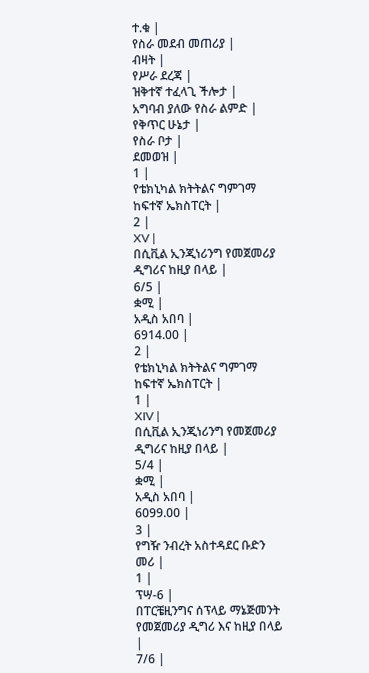ተ.ቁ |
የስራ መደብ መጠሪያ |
ብዛት |
የሥራ ደረጃ |
ዝቅተኛ ተፈላጊ ችሎታ |
አግባብ ያለው የስራ ልምድ |
የቅጥር ሁኔታ |
የስራ ቦታ |
ደመወዝ |
1 |
የቴክኒካል ክትትልና ግምገማ ከፍተኛ ኤክስፐርት |
2 |
XV |
በሲቪል ኢንጂነሪንግ የመጀመሪያ ዲግሪና ከዚያ በላይ |
6/5 |
ቋሚ |
አዲስ አበባ |
6914.00 |
2 |
የቴክኒካል ክትትልና ግምገማ ከፍተኛ ኤክስፐርት |
1 |
XIV |
በሲቪል ኢንጂነሪንግ የመጀመሪያ ዲግሪና ከዚያ በላይ |
5/4 |
ቋሚ |
አዲስ አበባ |
6099.00 |
3 |
የግዥ ንብረት አስተዳደር ቡድን መሪ |
1 |
ፕሣ-6 |
በፐርቼዚንግና ሰፕላይ ማኔጅመንት የመጀመሪያ ዲግሪ እና ከዚያ በላይ |
7/6 |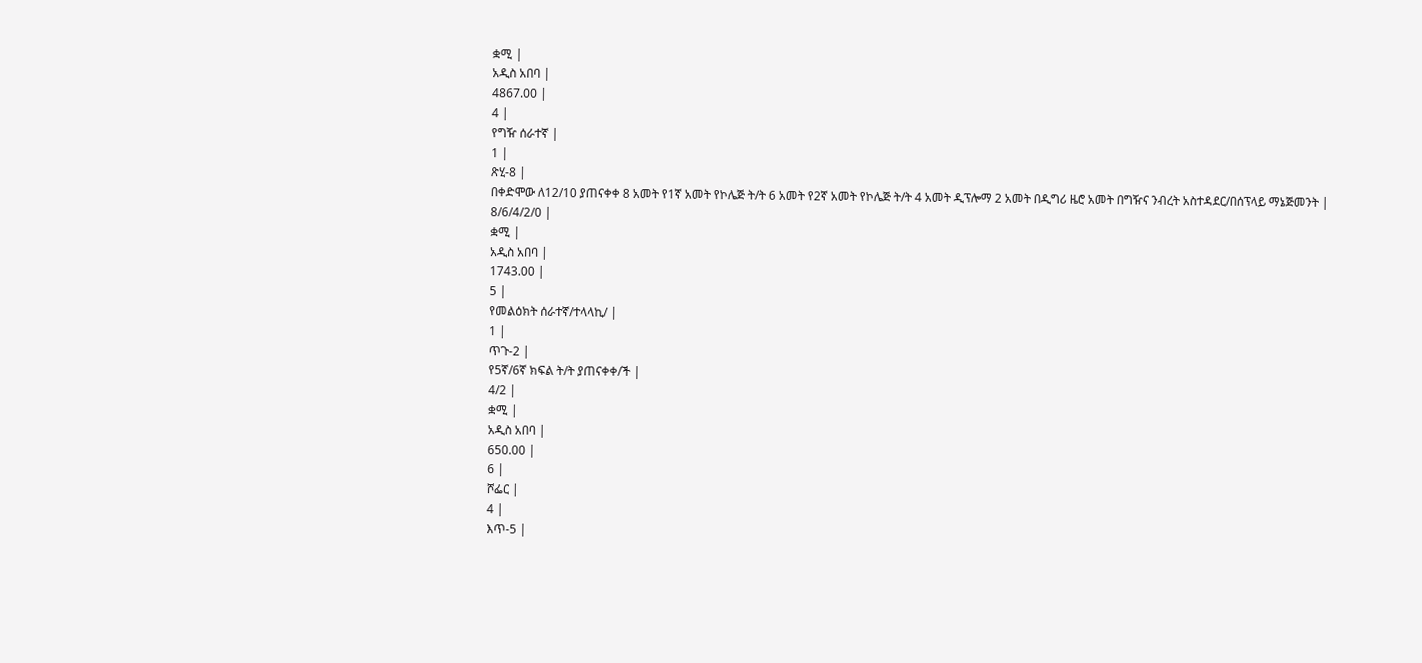ቋሚ |
አዲስ አበባ |
4867.00 |
4 |
የግዥ ሰራተኛ |
1 |
ጽሂ-8 |
በቀድሞው ለ12/10 ያጠናቀቀ 8 አመት የ1ኛ አመት የኮሌጅ ት/ት 6 አመት የ2ኛ አመት የኮሌጅ ት/ት 4 አመት ዲፕሎማ 2 አመት በዲግሪ ዜሮ አመት በግዥና ንብረት አስተዳደር/በሰፕላይ ማኔጅመንት |
8/6/4/2/0 |
ቋሚ |
አዲስ አበባ |
1743.00 |
5 |
የመልዕክት ሰራተኛ/ተላላኪ/ |
1 |
ጥጉ-2 |
የ5ኛ/6ኛ ክፍል ት/ት ያጠናቀቀ/ች |
4/2 |
ቋሚ |
አዲስ አበባ |
650.00 |
6 |
ሾፌር |
4 |
እጥ-5 |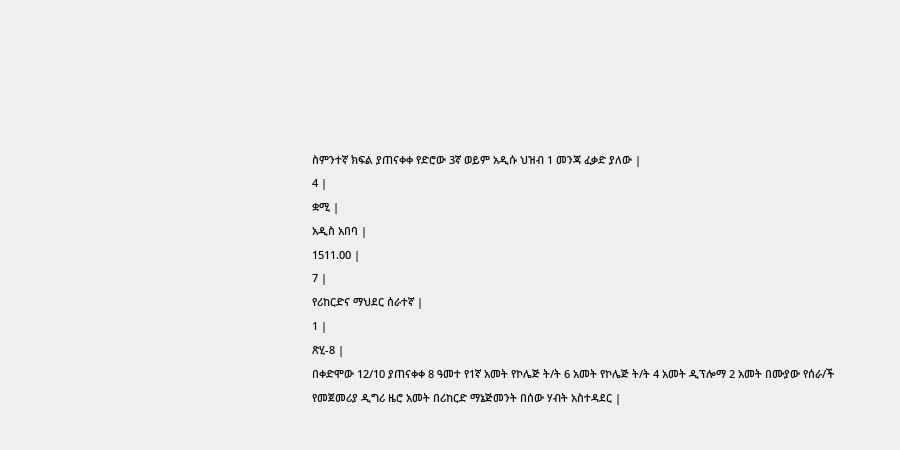ስምንተኛ ክፍል ያጠናቀቀ የድሮው 3ኛ ወይም አዲሱ ህዝብ 1 መንጃ ፈቃድ ያለው |
4 |
ቋሚ |
አዲስ አበባ |
1511.00 |
7 |
የሪከርድና ማህደር ሰራተኛ |
1 |
ጽሂ-8 |
በቀድሞው 12/10 ያጠናቀቀ 8 ዓመተ የ1ኛ አመት የኮሌጅ ት/ት 6 አመት የኮሌጅ ት/ት 4 አመት ዲፕሎማ 2 አመት በሙያው የሰራ/ች የመጀመሪያ ዲግሪ ዜሮ አመት በሪከርድ ማኔጅመንት በሰው ሃብት አስተዳደር |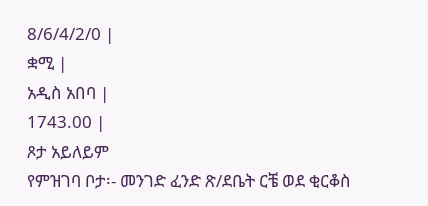8/6/4/2/0 |
ቋሚ |
አዲስ አበባ |
1743.00 |
ጾታ አይለይም
የምዝገባ ቦታ፡- መንገድ ፈንድ ጽ/ደቤት ርቼ ወደ ቂርቆስ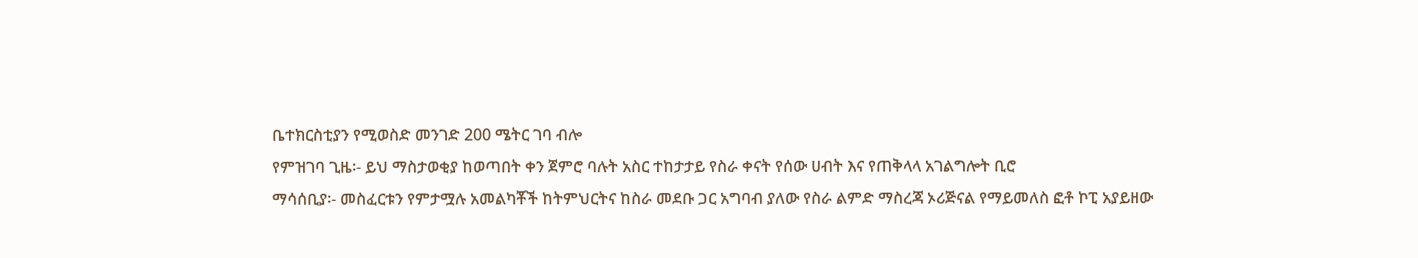ቤተክርስቲያን የሚወስድ መንገድ 200 ሜትር ገባ ብሎ
የምዝገባ ጊዜ፡- ይህ ማስታወቂያ ከወጣበት ቀን ጀምሮ ባሉት አስር ተከታታይ የስራ ቀናት የሰው ሀብት እና የጠቅላላ አገልግሎት ቢሮ
ማሳሰቢያ፡- መስፈርቱን የምታሟሉ አመልካቾች ከትምህርትና ከስራ መደቡ ጋር አግባብ ያለው የስራ ልምድ ማስረጃ ኦሪጅናል የማይመለስ ፎቶ ኮፒ አያይዘው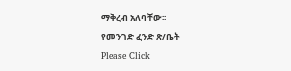ማቅረብ አለባቸው፡፡
የመንገድ ፈንድ ጽ/ቤት
Please Click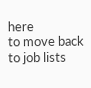here
to move back to job lists